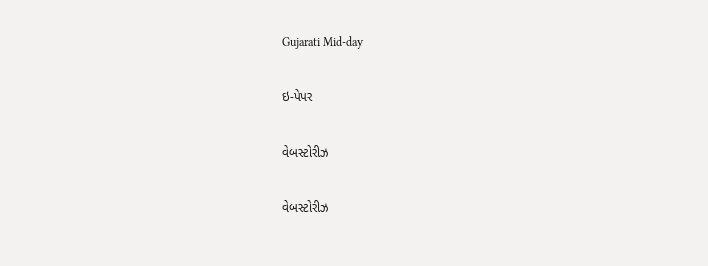Gujarati Mid-day

ઇ-પેપર

વેબસ્ટોરીઝ

વેબસ્ટોરીઝ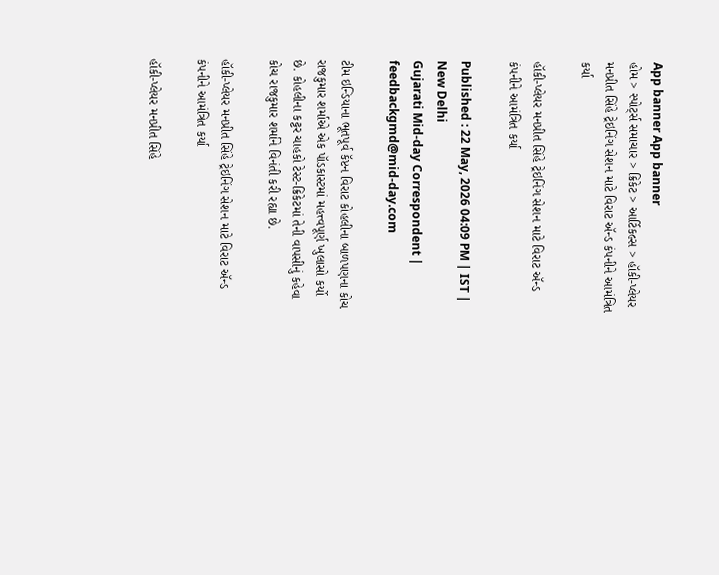App banner App banner
હોમ > સ્પોર્ટ્સ સમાચાર > ક્રિકેટ > આર્ટિકલ્સ > હૉકી-પ્લેયર મનપ્રીત સિંહે ટ્રેઇનિંગ સેશન માટે વિરાટ ઍન્ડ કંપનીને આમંત્રિત કર્યા

હૉકી-પ્લેયર મનપ્રીત સિંહે ટ્રેઇનિંગ સેશન માટે વિરાટ ઍન્ડ કંપનીને આમંત્રિત કર્યા

Published : 22 May, 2026 04:09 PM | IST | New Delhi
Gujarati Mid-day Correspondent | feedbackgmd@mid-day.com

ટીમ ઇન્ડિયાના ભૂતપૂર્વ કૅપ્ટન વિરાટ કોહલીના બાળપણના કોચ રાજકુમાર શર્માએ એક પૉડકાસ્ટમાં મહત્ત્વપૂર્ણ ખુલાસો કર્યો છે. કોહલીના કટ્ટર ચાહકો ટેસ્ટ-ક્રિકેટમાં તેની વાપસીનું કહેવા કોચ રાજકુમાર શર્માને વિનંતી કરી રહ્યા છે.

હૉકી-પ્લેયર મનપ્રીત સિંહે ટ્રેઇનિંગ સેશન માટે વિરાટ ઍન્ડ કંપનીને આમંત્રિત કર્યા

હૉકી-પ્લેયર મનપ્રીત સિંહે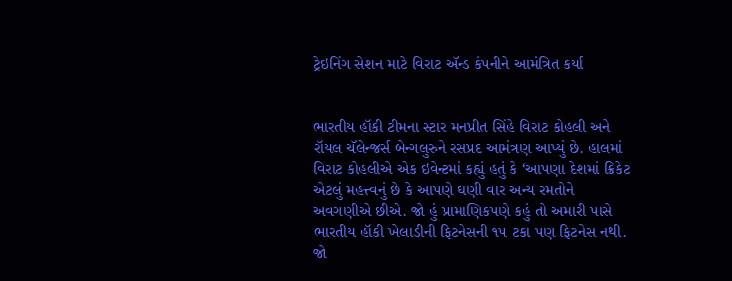ટ્રેઇનિંગ સેશન માટે વિરાટ ઍન્ડ કંપનીને આમંત્રિત કર્યા


ભારતીય હૉકી ટીમના સ્ટાર મનપ્રીત સિંહે વિરાટ કોહલી અને રૉયલ ચૅલેન્જર્સ બેન્ગલુરુને રસપ્રદ આમંત્રણ આપ્યું છે. હાલમાં વિરાટ કોહલીએ એક ઇવેન્ટમાં કહ્યું હતું કે ‘આપણા દેશમાં ક્રિકેટ એટલું મહત્ત્વનું છે કે આપણે ઘણી વાર અન્ય રમતોને અવગણીએ છીએ. જો હું પ્રામાણિકપણે કહું તો અમારી પાસે ભારતીય હૉકી ખેલાડીની ફિટનેસની ૧૫ ટકા પણ ફિટનેસ નથી. જો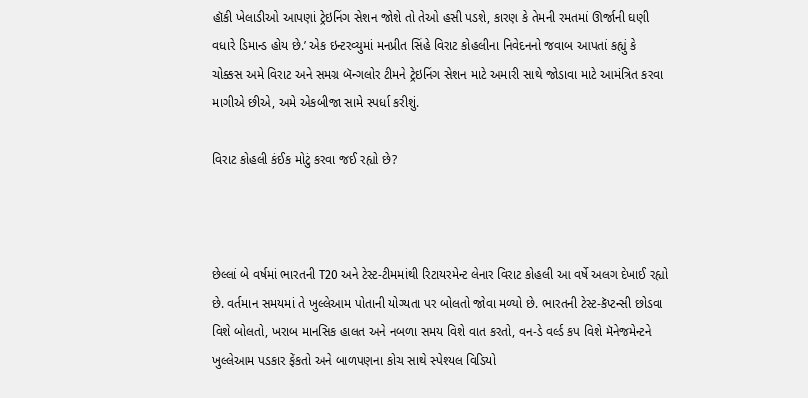હૉકી ખેલાડીઓ આપણાં ટ્રેઇનિંગ સેશન જોશે તો તેઓ હસી પડશે, કારણ કે તેમની રમતમાં ઊર્જાની ઘણી વધારે ડિમાન્ડ હોય છે.’ એક ઇન્ટરવ્યુમાં મનપ્રીત સિંહે વિરાટ કોહલીના નિવેદનનો જવાબ આપતાં કહ્યું કે ચોક્કસ અમે વિરાટ અને સમગ્ર બૅન્ગલોર ટીમને ટ્રેઇનિંગ સેશન માટે અમારી સાથે જોડાવા માટે આમંત્રિત કરવા માગીએ છીએ, અમે એકબીજા સામે સ્પર્ધા કરીશું.

વિરાટ કોહલી કંઈક મોટું કરવા જઈ રહ્યો છે?



છેલ્લાં બે વર્ષમાં ભારતની T20 અને ટેસ્ટ-ટીમમાંથી રિટાયરમેન્ટ લેનાર વિરાટ કોહલી આ વર્ષે અલગ દેખાઈ રહ્યો છે. વર્તમાન સમયમાં તે ખુલ્લેઆમ પોતાની યોગ્યતા પર બોલતો જોવા મળ્યો છે. ભારતની ટેસ્ટ-કૅપ્ટન્સી છોડવા વિશે બોલતો, ખરાબ માનસિક હાલત અને નબળા સમય વિશે વાત કરતો, વન-ડે વર્લ્ડ કપ વિશે મૅનેજમેન્ટને ખુલ્લેઆમ પડકાર ફેંકતો અને બાળપણના કોચ સાથે સ્પેશ્યલ વિડિયો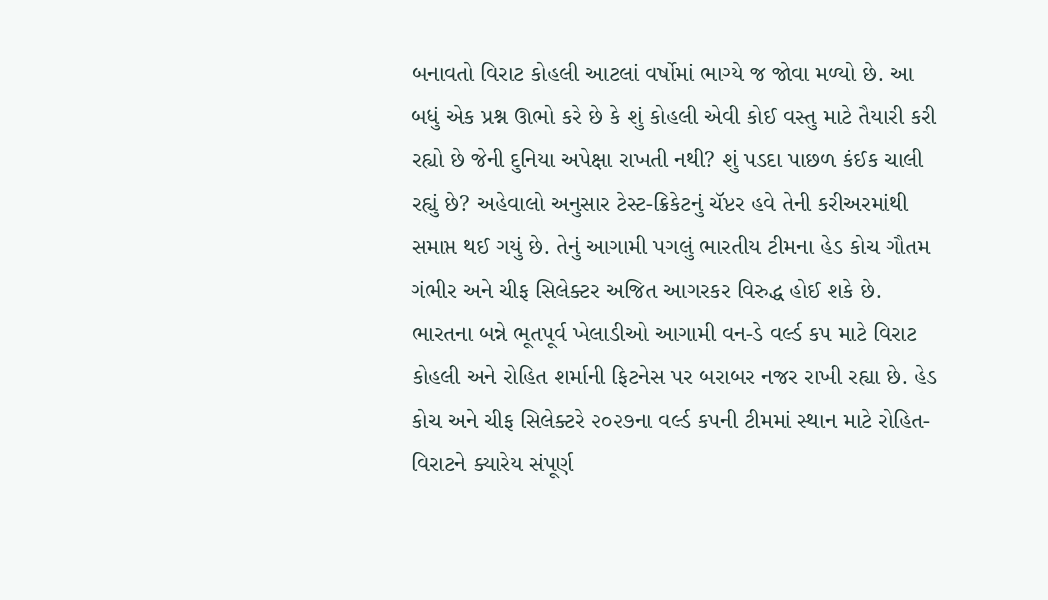બનાવતો વિરાટ કોહલી આટલાં વર્ષોમાં ભાગ્યે જ જોવા મળ્યો છે. આ બધું એક પ્રશ્ન ઊભો કરે છે કે શું કોહલી એવી કોઈ વસ્તુ માટે તૈયારી કરી રહ્યો છે જેની દુનિયા અપેક્ષા રાખતી નથી? શું પડદા પાછળ કંઈક ચાલી રહ્યું છે? અહેવાલો અનુસાર ટેસ્ટ-ક્રિકેટનું ચૅપ્ટર હવે તેની કરીઅરમાંથી સમાપ્ત થઈ ગયું છે. તેનું આગામી પગલું ભારતીય ટીમના હેડ કોચ ગૌતમ ગંભીર અને ચીફ સિલેક્ટર અજિત આગરકર વિરુદ્ધ હોઈ શકે છે. ભારતના બન્ને ભૂતપૂર્વ ખેલાડીઓ આગામી વન-ડે વર્લ્ડ કપ માટે વિરાટ કોહલી અને રોહિત શર્માની ફિટનેસ પર બરાબર નજર રાખી રહ્યા છે. હેડ કોચ અને ચીફ સિલેક્ટરે ૨૦૨૭ના વર્લ્ડ કપની ટીમમાં સ્થાન માટે રોહિત-વિરાટને ક્યારેય સંપૂર્ણ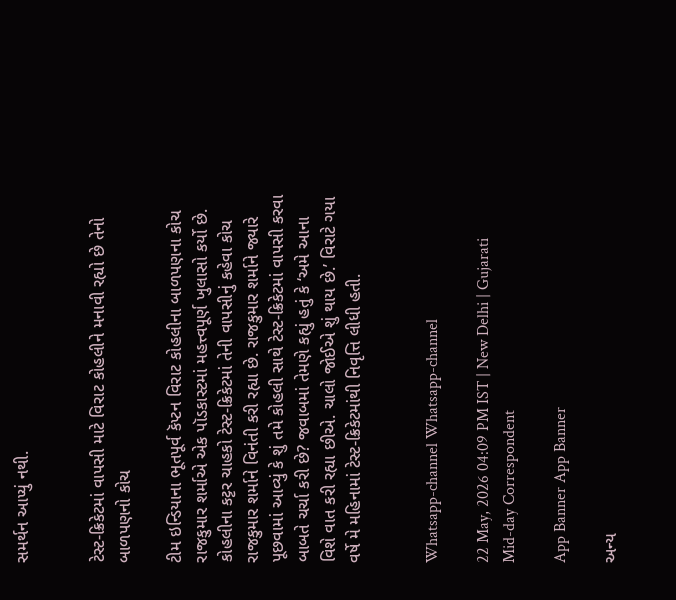સમર્થન આપ્યું નથી.


ટેસ્ટ-ક્રિકેટમાં વાપસી માટે વિરાટ કોહલીને મનાવી રહ્યો છે તેનો બાળપણનો કોચ

ટીમ ઇન્ડિયાના ભૂતપૂર્વ કૅપ્ટન વિરાટ કોહલીના બાળપણના કોચ રાજકુમાર શર્માએ એક પૉડકાસ્ટમાં મહત્ત્વપૂર્ણ ખુલાસો કર્યો છે. કોહલીના કટ્ટર ચાહકો ટેસ્ટ-ક્રિકેટમાં તેની વાપસીનું કહેવા કોચ રાજકુમાર શર્માને વિનંતી કરી રહ્યા છે. રાજકુમાર શર્માને જ્યારે પૂછવામાં આવ્યું કે શું તમે કોહલી સાથે ટેસ્ટ-ક્રિકેટમાં વાપસી કરવા બાબતે ચર્ચા કરી છે? જવાબમાં તેમણે કહ્યું હતું કે ‘અમે આના વિશે વાત કરી રહ્યા છીએ. ચાલો જોઈએ શું થાય છે.’ વિરાટે ગયા વર્ષે મે મહિનામાં ટેસ્ટ-ક્રિકેટમાંથી નિવૃત્તિ લીધી હતી.


Whatsapp-channel Whatsapp-channel

22 May, 2026 04:09 PM IST | New Delhi | Gujarati Mid-day Correspondent

App Banner App Banner

અન્ય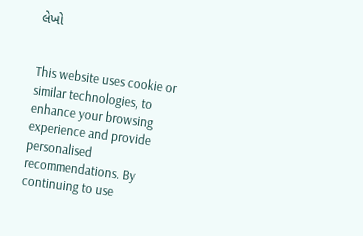લેખો


This website uses cookie or similar technologies, to enhance your browsing experience and provide personalised recommendations. By continuing to use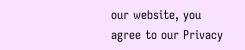our website, you agree to our Privacy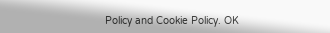Policy and Cookie Policy. OK